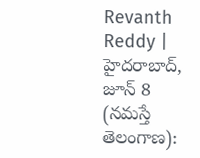Revanth Reddy | హైదరాబాద్, జూన్ 8 (నమస్తే తెలంగాణ):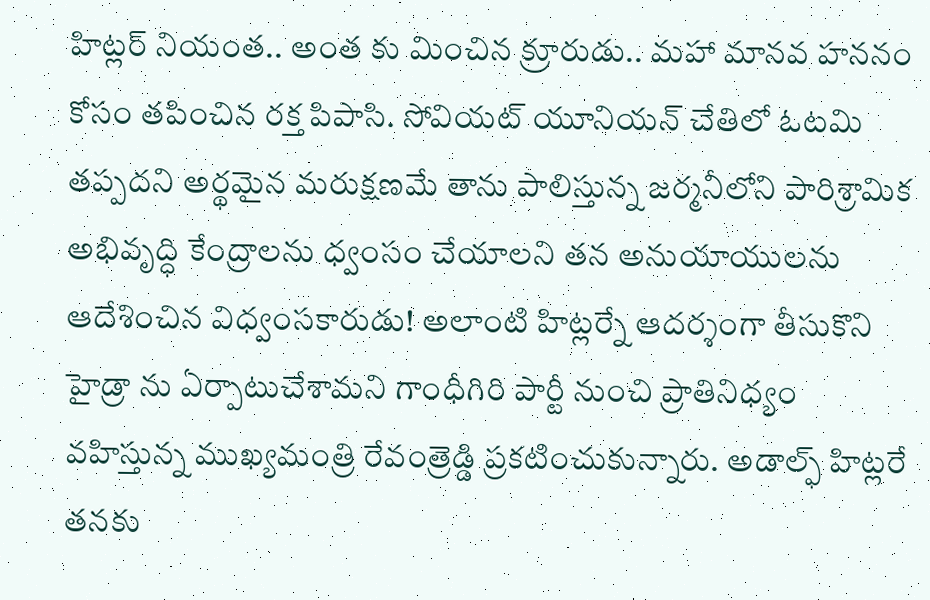హిట్లర్ నియంత.. అంత కు మించిన క్రూరుడు.. మహా మానవ హననం కోసం తపించిన రక్త పిపాసి. సోవియట్ యూనియన్ చేతిలో ఓటమి తప్పదని అర్థమైన మరుక్షణమే తాను పాలిస్తున్న జర్మనీలోని పారిశ్రామిక అభివృద్ధి కేంద్రాలను ధ్వంసం చేయాలని తన అనుయాయులను ఆదేశించిన విధ్వంసకారుడు! అలాంటి హిట్లర్నే ఆదర్శంగా తీసుకొని హైడ్రా ను ఏర్పాటుచేశామని గాంధీగిరి పార్టీ నుంచి ప్రాతినిధ్యం వహిస్తున్న ముఖ్యమంత్రి రేవంత్రెడ్డి ప్రకటించుకున్నారు. అడాల్ఫ్ హిట్లరే తనకు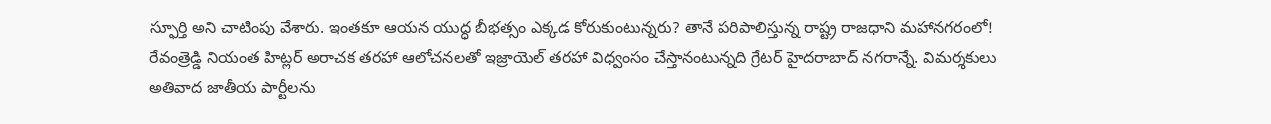స్ఫూర్తి అని చాటింపు వేశారు. ఇంతకూ ఆయన యుద్ధ బీభత్సం ఎక్కడ కోరుకుంటున్నరు? తానే పరిపాలిస్తున్న రాష్ట్ర రాజధాని మహానగరంలో! రేవంత్రెడ్డి నియంత హిట్లర్ అరాచక తరహా ఆలోచనలతో ఇజ్రాయెల్ తరహా విధ్వంసం చేస్తానంటున్నది గ్రేటర్ హైదరాబాద్ నగరాన్నే. విమర్శకులు అతివాద జాతీయ పార్టీలను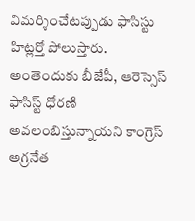విమర్శించేటప్పుడు ఫాసిస్టు హిట్లర్తో పోలుస్తారు.
అంతెందుకు బీజేపీ, ఆరెస్సెస్ ఫాసిస్ట్ ధోరణి అవలంబిస్తున్నాయని కాంగ్రెస్ అగ్రనేత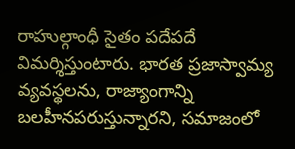రాహుల్గాంధీ సైతం పదేపదే విమర్శిస్తుంటారు. భారత ప్రజాస్వామ్య వ్యవస్థలను, రాజ్యాంగాన్ని బలహీనపరుస్తున్నారని, సమాజంలో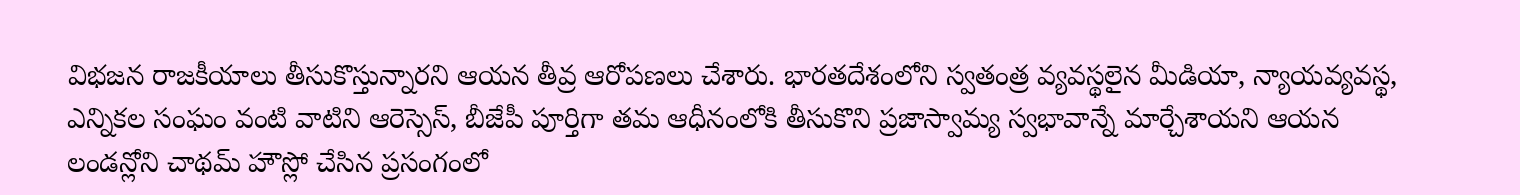విభజన రాజకీయాలు తీసుకొస్తున్నారని ఆయన తీవ్ర ఆరోపణలు చేశారు. భారతదేశంలోని స్వతంత్ర వ్యవస్థలైన మీడియా, న్యాయవ్యవస్థ, ఎన్నికల సంఘం వంటి వాటిని ఆరెస్సెస్, బీజేపీ పూర్తిగా తమ ఆధీనంలోకి తీసుకొని ప్రజాస్వామ్య స్వభావాన్నే మార్చేశాయని ఆయన లండన్లోని చాథమ్ హౌస్లో చేసిన ప్రసంగంలో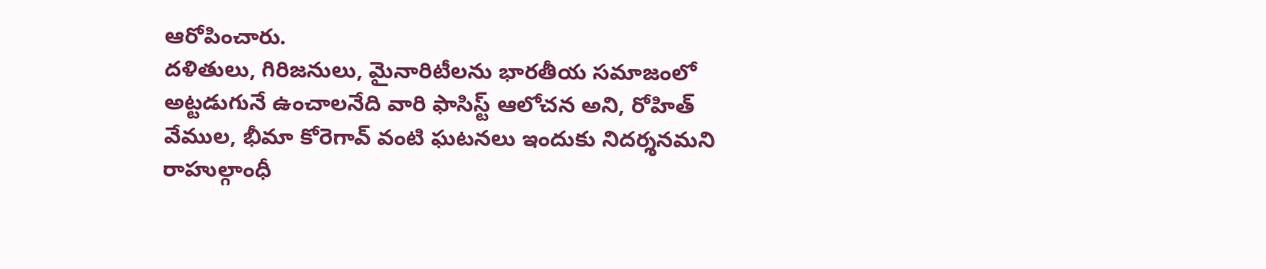ఆరోపించారు.
దళితులు, గిరిజనులు, మైనారిటీలను భారతీయ సమాజంలో అట్టడుగునే ఉంచాలనేది వారి ఫాసిస్ట్ ఆలోచన అని, రోహిత్ వేముల, భీమా కోరెగావ్ వంటి ఘటనలు ఇందుకు నిదర్శనమని రాహుల్గాంధీ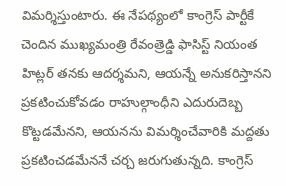విమర్శిస్తుంటారు. ఈ నేపథ్యంలో కాంగ్రెస్ పార్టీకే చెందిన ముఖ్యమంత్రి రేవంత్రెడ్డి ఫాసిస్ట్ నియంత హిట్లర్ తనకు ఆదర్శమని, ఆయన్నే అనుకరిస్తానని ప్రకటించుకోవడం రాహుల్గాంధీని ఎదురుదెబ్బ కొట్టడమేనని, ఆయనను విమర్శించేవారికి మద్దతు ప్రకటించడమేననే చర్చ జరుగుతున్నది. కాంగ్రెస్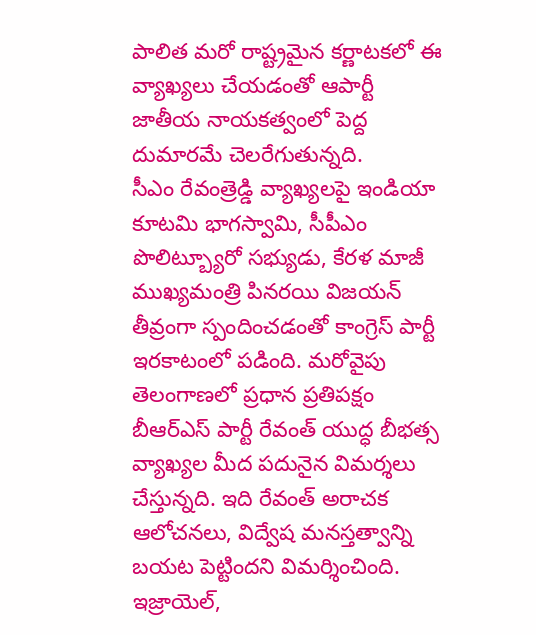పాలిత మరో రాష్ట్రమైన కర్ణాటకలో ఈ వ్యాఖ్యలు చేయడంతో ఆపార్టీ జాతీయ నాయకత్వంలో పెద్ద దుమారమే చెలరేగుతున్నది.
సీఎం రేవంత్రెడ్డి వ్యాఖ్యలపై ఇండియా కూటమి భాగస్వామి, సీపీఎం పొలిట్బ్యూరో సభ్యుడు, కేరళ మాజీ ముఖ్యమంత్రి పినరయి విజయన్ తీవ్రంగా స్పందించడంతో కాంగ్రెస్ పార్టీ ఇరకాటంలో పడింది. మరోవైపు తెలంగాణలో ప్రధాన ప్రతిపక్షం బీఆర్ఎస్ పార్టీ రేవంత్ యుద్ధ బీభత్స వ్యాఖ్యల మీద పదునైన విమర్శలు చేస్తున్నది. ఇది రేవంత్ అరాచక ఆలోచనలు, విద్వేష మనస్తత్వాన్ని బయట పెట్టిందని విమర్శించింది. ఇజ్రాయెల్,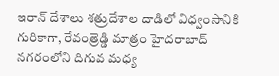ఇరాన్ దేశాలు శత్రుదేశాల దాడిలో విధ్వంసానికి గురికాగా, రేవంత్రెడ్డి మాత్రం హైదరాబాద్ నగరంలోని దిగువ మధ్య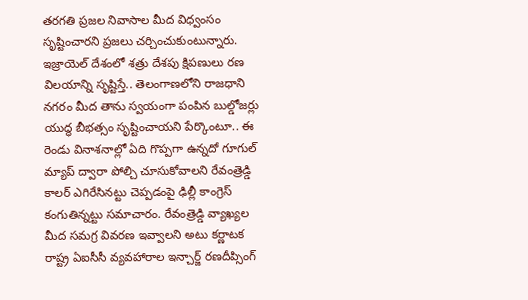తరగతి ప్రజల నివాసాల మీద విధ్వంసం సృష్టించారని ప్రజలు చర్చించుకుంటున్నారు. ఇజ్రాయెల్ దేశంలో శత్రు దేశపు క్షిపణులు రణ విలయాన్ని సృష్టిస్తే.. తెలంగాణలోని రాజధాని నగరం మీద తాను స్వయంగా పంపిన బుల్డోజర్లు యుద్ధ బీభత్సం సృష్టించాయని పేర్కొంటూ.. ఈ రెండు వినాశనాల్లో ఏది గొప్పగా ఉన్నదో గూగుల్ మ్యాప్ ద్వారా పోల్చి చూసుకోవాలని రేవంత్రెడ్డి కాలర్ ఎగిరేసినట్టు చెప్పడంపై ఢిల్లీ కాంగ్రెస్ కంగుతిన్నట్టు సమాచారం. రేవంత్రెడ్డి వ్యాఖ్యల మీద సమగ్ర వివరణ ఇవ్వాలని అటు కర్ణాటక రాష్ట్ర ఏఐసీసీ వ్యవహారాల ఇన్చార్జ్ రణదీప్సింగ్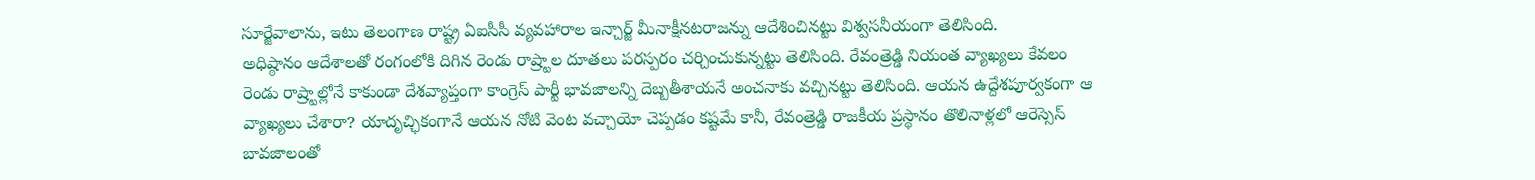సూర్జేవాలాను, ఇటు తెలంగాణ రాష్ట్ర ఏఐసీసీ వ్యవహారాల ఇన్చార్జ్ మీనాక్షీనటరాజన్ను ఆదేశించినట్టు విశ్వసనీయంగా తెలిసింది.
అధిష్ఠానం ఆదేశాలతో రంగంలోకి దిగిన రెండు రాష్ర్టాల దూతలు పరస్పరం చర్చించుకున్నట్టు తెలిసింది. రేవంత్రెడ్డి నియంత వ్యాఖ్యలు కేవలం రెండు రాష్ర్టాల్లోనే కాకుండా దేశవ్యాప్తంగా కాంగ్రెస్ పార్టీ భావజాలన్ని దెబ్బతీశాయనే అంచనాకు వచ్చినట్టు తెలిసింది. ఆయన ఉద్దేశపూర్వకంగా ఆ వ్యాఖ్యలు చేశారా? యాదృచ్ఛికంగానే ఆయన నోటి వెంట వచ్చాయో చెప్పడం కష్టమే కానీ, రేవంత్రెడ్డి రాజకీయ ప్రస్థానం తొలినాళ్లలో ఆరెస్సెస్ బావజాలంతో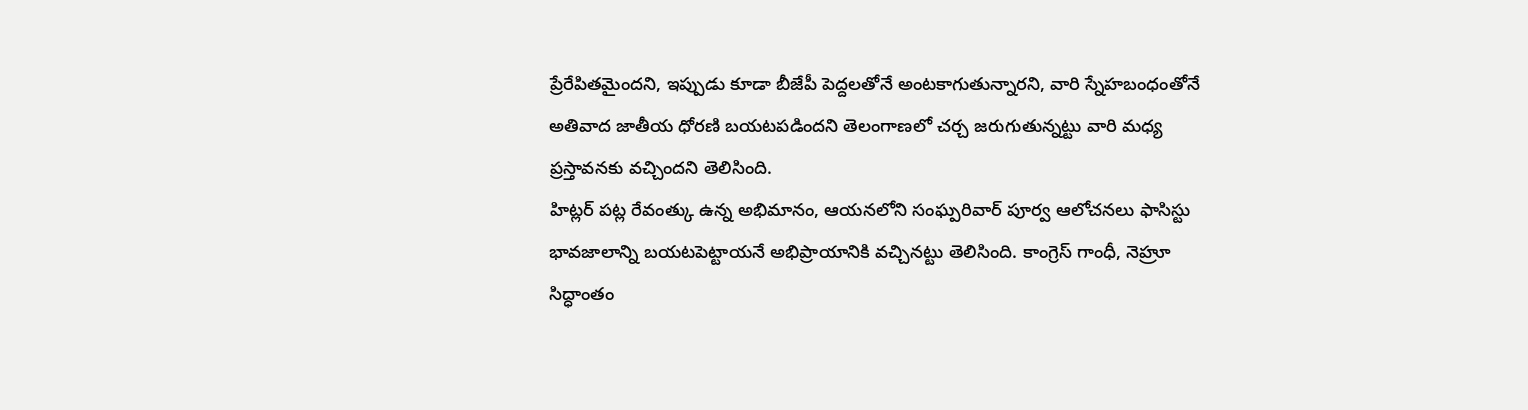ప్రేరేపితమైందని, ఇప్పుడు కూడా బీజేపీ పెద్దలతోనే అంటకాగుతున్నారని, వారి స్నేహబంధంతోనే అతివాద జాతీయ ధోరణి బయటపడిందని తెలంగాణలో చర్చ జరుగుతున్నట్టు వారి మధ్య ప్రస్తావనకు వచ్చిందని తెలిసింది.
హిట్లర్ పట్ల రేవంత్కు ఉన్న అభిమానం, ఆయనలోని సంఘ్పరివార్ పూర్వ ఆలోచనలు ఫాసిస్టు భావజాలాన్ని బయటపెట్టాయనే అభిప్రాయానికి వచ్చినట్టు తెలిసింది. కాంగ్రెస్ గాంధీ, నెహ్రూ సిద్ధాంతం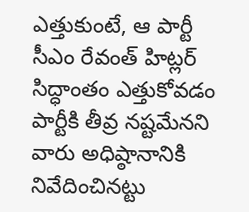ఎత్తుకుంటే, ఆ పార్టీ సీఎం రేవంత్ హిట్లర్ సిద్ధాంతం ఎత్తుకోవడం పార్టీకి తీవ్ర నష్టమేనని వారు అధిష్ఠానానికి నివేదించినట్టు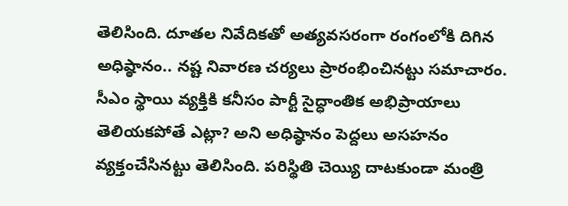తెలిసింది. దూతల నివేదికతో అత్యవసరంగా రంగంలోకి దిగిన అధిష్ఠానం.. నష్ట నివారణ చర్యలు ప్రారంభించినట్టు సమాచారం.
సీఎం స్థాయి వ్యక్తికి కనీసం పార్టీ సైద్ధాంతిక అభిప్రాయాలు తెలియకపోతే ఎట్లా? అని అధిష్ఠానం పెద్దలు అసహనం వ్యక్తంచేసినట్టు తెలిసింది. పరిస్థితి చెయ్యి దాటకుండా మంత్రి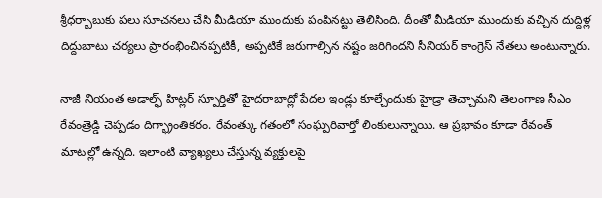శ్రీధర్బాబుకు పలు సూచనలు చేసి మీడియా ముందుకు పంపినట్టు తెలిసింది. దీంతో మీడియా ముందుకు వచ్చిన దుద్దిళ్ల దిద్దుబాటు చర్యలు ప్రారంభించినప్పటికీ, అప్పటికే జరుగాల్సిన నష్టం జరిగిందని సీనియర్ కాంగ్రెస్ నేతలు అంటున్నారు.

నాజీ నియంత అడాల్ఫ్ హిట్లర్ స్పూర్తితో హైదరాబాద్లో పేదల ఇండ్లు కూల్చేందుకు హైడ్రా తెచ్చామని తెలంగాణ సీఎం రేవంత్రెడ్డి చెప్పడం దిగ్భ్రాంతికరం. రేవంత్కు గతంలో సంఘ్పరివార్తో లింకులున్నాయి. ఆ ప్రభావం కూడా రేవంత్ మాటల్లో ఉన్నది. ఇలాంటి వ్యాఖ్యలు చేస్తున్న వ్యక్తులపై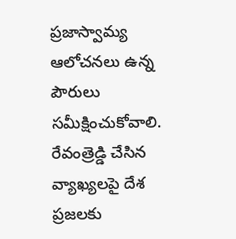ప్రజాస్వామ్య ఆలోచనలు ఉన్న పౌరులు సమీక్షించుకోవాలి. రేవంత్రెడ్డి చేసిన వ్యాఖ్యలపై దేశ ప్రజలకు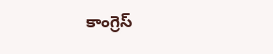కాంగ్రెస్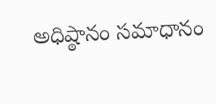అధిష్ఠానం సమాధానం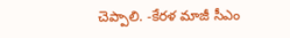చెప్పాలి. -కేరళ మాజీ సీఎం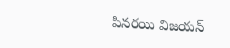పినరయి విజయన్